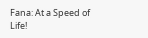Fana: At a Speed of Life!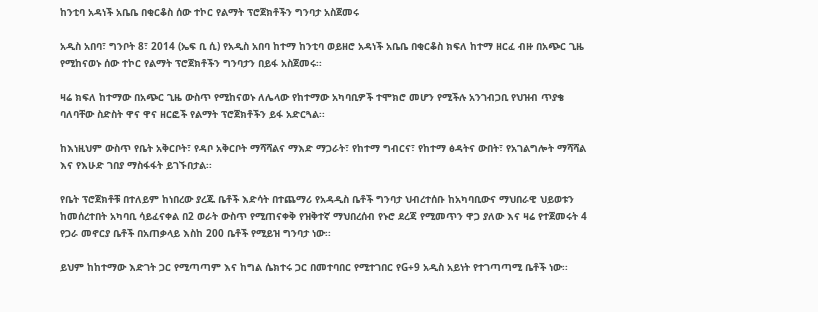ከንቲባ አዳነች አቤቤ በቂርቆስ ሰው ተኮር የልማት ፕሮጀክቶችን ግንባታ አስጀመሩ

አዲስ አበባ፣ ግንቦት 8፣ 2014 (ኤፍ ቢ ሲ) የአዲስ አበባ ከተማ ከንቲባ ወይዘሮ አዳነች አቤቤ በቂርቆስ ክፍለ ከተማ ዘርፈ ብዙ በአጭር ጊዜ የሚከናወኑ ሰው ተኮር የልማት ፕሮጀክቶችን ግንባታን በይፋ አስጀመሩ፡፡

ዛሬ ክፍለ ከተማው በአጭር ጊዜ ውስጥ የሚከናወኑ ለሌላው የከተማው አካባቢዎች ተሞክሮ መሆን የሚችሉ አንገብጋቢ የህዝብ ጥያቄ ባለባቸው ስድስት ዋና ዋና ዘርፎች የልማት ፕሮጀክቶችን ይፋ አድርጓል፡፡

ከእነዚህም ውስጥ የቤት አቅርቦት፣ የዳቦ አቅርቦት ማሻሻልና ማእድ ማጋራት፣ የከተማ ግብርና፣ የከተማ ፅዳትና ውበት፣ የአገልግሎት ማሻሻል እና የእሁድ ገበያ ማስፋፋት ይገኙበታል፡፡

የቤት ፕሮጀክቶቹ በተለይም ከነበረው ያረጁ ቤቶች እድሳት በተጨማሪ የአዳዲስ ቤቶች ግንባታ ህብረተሰቡ ከአካባቢውና ማህበራዊ ህይወቱን ከመሰረተበት አካባቢ ሳይፈናቀል በ2 ወራት ውስጥ የሚጠናቀቅ የዝቅተኛ ማህበረሰብ የኑሮ ደረጃ የሚመጥን ዋጋ ያለው እና ዛሬ የተጀመሩት 4 የጋራ መኖርያ ቤቶች በአጠቃላይ እስከ 200 ቤቶች የሚይዝ ግንባታ ነው፡፡

ይህም ከከተማው እድገት ጋር የሚጣጣም እና ከግል ሴክተሩ ጋር በመተባበር የሚተገበር የG+9 አዲስ አይነት የተገጣጣሚ ቤቶች ነው፡፡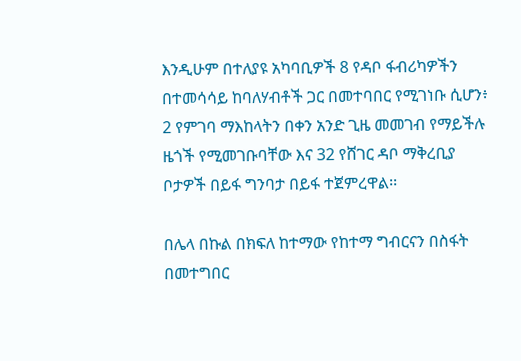እንዲሁም በተለያዩ አካባቢዎች 8 የዳቦ ፋብሪካዎችን በተመሳሳይ ከባለሃብቶች ጋር በመተባበር የሚገነቡ ሲሆን፥ 2 የምገባ ማእከላትን በቀን አንድ ጊዜ መመገብ የማይችሉ ዜጎች የሚመገቡባቸው እና 32 የሸገር ዳቦ ማቅረቢያ ቦታዎች በይፋ ግንባታ በይፋ ተጀምረዋል፡፡

በሌላ በኩል በክፍለ ከተማው የከተማ ግብርናን በስፋት በመተግበር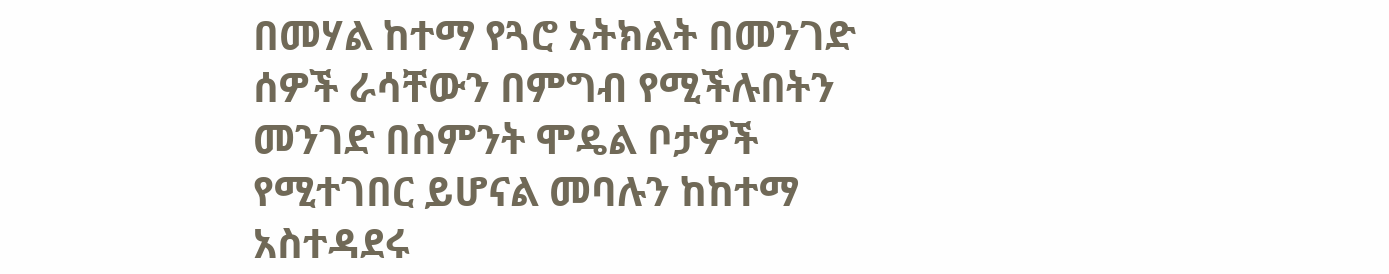በመሃል ከተማ የጓሮ አትክልት በመንገድ ሰዎች ራሳቸውን በምግብ የሚችሉበትን መንገድ በስምንት ሞዴል ቦታዎች የሚተገበር ይሆናል መባሉን ከከተማ አስተዳደሩ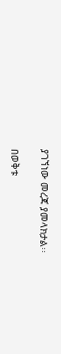ያገኘነው መረጃ ያመላክታል፡፡

በወቅቱ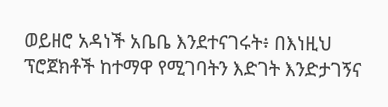ወይዘሮ አዳነች አቤቤ እንደተናገሩት፥ በእነዚህ ፕሮጀክቶች ከተማዋ የሚገባትን እድገት እንድታገኝና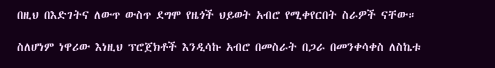በዚህ በእድገትና ለውጥ ውስጥ ደግሞ የዜጎች ህይወት አብሮ የሚቀየርበት ስራዎች ናቸው።

ስለሆነም ነዋሪው እነዚህ ፕሮጀክቶች እንዲሳኩ አብሮ በመስራት በጋራ በመንቀሳቀስ ለስኬቱ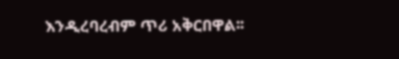እንዲረባረብም ጥሪ አቅርበዋል፡፡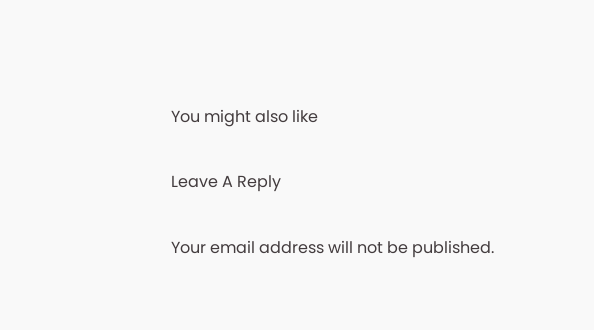You might also like

Leave A Reply

Your email address will not be published.